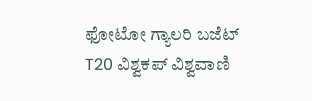ಫೋಟೋ ಗ್ಯಾಲರಿ ಬಜೆಟ್ T20 ವಿಶ್ವಕಪ್ ವಿಶ್ವವಾಣಿ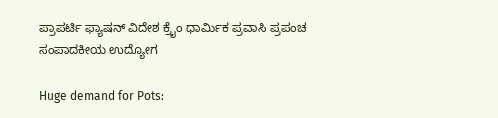ಪ್ರಾಪರ್ಟಿ ಫ್ಯಾಷನ್ ವಿದೇಶ ಕ್ರೈಂ ಧಾರ್ಮಿಕ ಪ್ರವಾಸಿ ಪ್ರಪಂಚ ಸಂಪಾದಕೀಯ ಉದ್ಯೋಗ

Huge demand for Pots: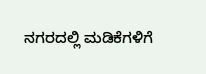ನಗರದಲ್ಲಿ ಮಡಿಕೆಗಳಿಗೆ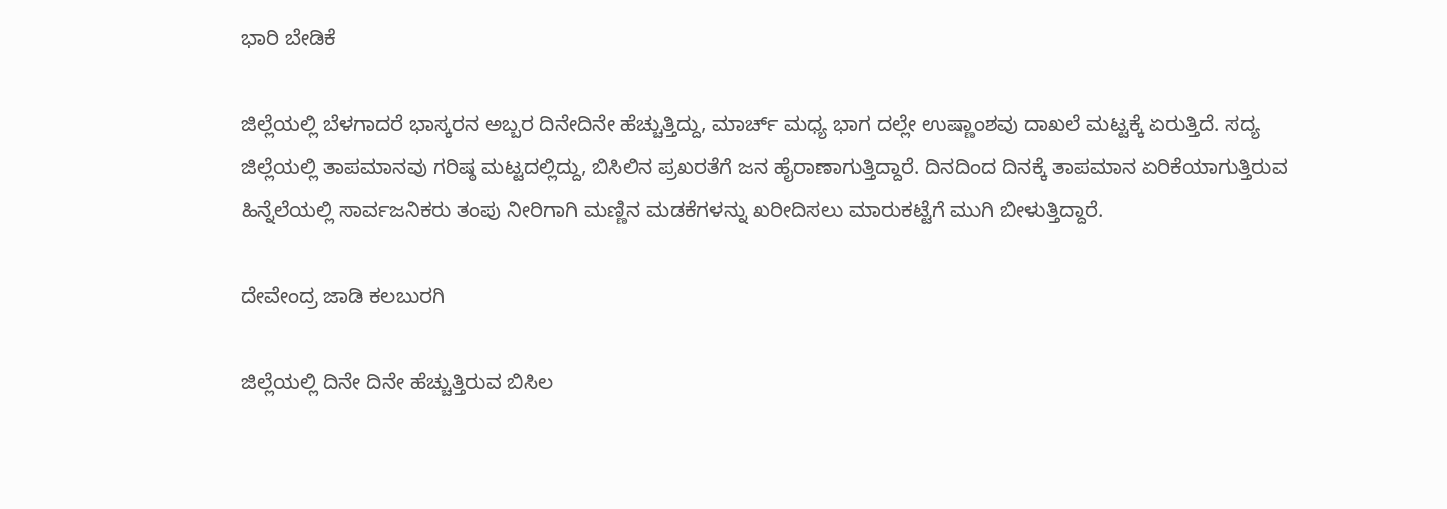ಭಾರಿ ಬೇಡಿಕೆ

ಜಿಲ್ಲೆಯಲ್ಲಿ ಬೆಳಗಾದರೆ ಭಾಸ್ಕರನ ಅಬ್ಬರ ದಿನೇದಿನೇ ಹೆಚ್ಚುತ್ತಿದ್ದು, ಮಾರ್ಚ್ ಮಧ್ಯ ಭಾಗ ದಲ್ಲೇ ಉಷ್ಣಾಂಶವು ದಾಖಲೆ ಮಟ್ಟಕ್ಕೆ ಏರುತ್ತಿದೆ. ಸದ್ಯ ಜಿಲ್ಲೆಯಲ್ಲಿ ತಾಪಮಾನವು ಗರಿಷ್ಠ ಮಟ್ಟದಲ್ಲಿದ್ದು, ಬಿಸಿಲಿನ ಪ್ರಖರತೆಗೆ ಜನ ಹೈರಾಣಾಗುತ್ತಿದ್ದಾರೆ. ದಿನದಿಂದ ದಿನಕ್ಕೆ ತಾಪಮಾನ ಏರಿಕೆಯಾಗುತ್ತಿರುವ ಹಿನ್ನೆಲೆಯಲ್ಲಿ ಸಾರ್ವಜನಿಕರು ತಂಪು ನೀರಿಗಾಗಿ ಮಣ್ಣಿನ ಮಡಕೆಗಳನ್ನು ಖರೀದಿಸಲು ಮಾರುಕಟ್ಟೆಗೆ ಮುಗಿ ಬೀಳುತ್ತಿದ್ದಾರೆ.

ದೇವೇಂದ್ರ ಜಾಡಿ ಕಲಬುರಗಿ

ಜಿಲ್ಲೆಯಲ್ಲಿ ದಿನೇ ದಿನೇ ಹೆಚ್ಚುತ್ತಿರುವ ಬಿಸಿಲ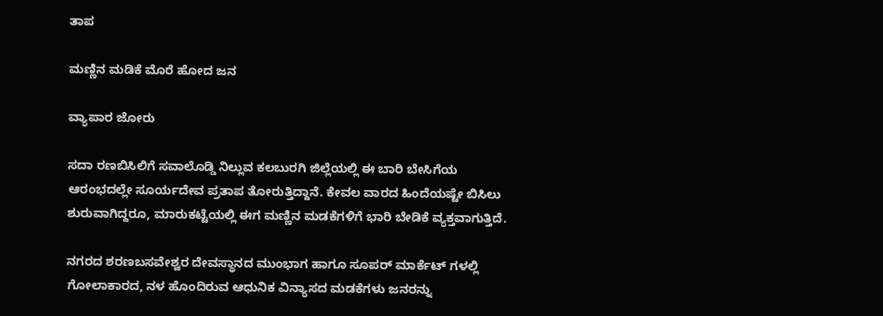ತಾಪ

ಮಣ್ಣಿನ ಮಡಿಕೆ ಮೊರೆ ಹೋದ ಜನ

ವ್ಯಾಪಾರ ಜೋರು

ಸದಾ ರಣಬಿಸಿಲಿಗೆ ಸವಾಲೊಡ್ಡಿ ನಿಲ್ಲುವ ಕಲಬುರಗಿ ಜಿಲ್ಲೆಯಲ್ಲಿ ಈ ಬಾರಿ ಬೇಸಿಗೆಯ ಆರಂಭದಲ್ಲೇ ಸೂರ್ಯದೇವ ಪ್ರತಾಪ ತೋರುತ್ತಿದ್ದಾನೆ. ಕೇವಲ ವಾರದ ಹಿಂದೆಯಷ್ಟೇ ಬಿಸಿಲು ಶುರುವಾಗಿದ್ದರೂ, ಮಾರುಕಟ್ಟೆಯಲ್ಲಿ ಈಗ ಮಣ್ಣಿನ ಮಡಕೆಗಳಿಗೆ ಭಾರಿ ಬೇಡಿಕೆ ವ್ಯಕ್ತವಾಗುತ್ತಿದೆ.

ನಗರದ ಶರಣಬಸವೇಶ್ವರ ದೇವಸ್ಥಾನದ ಮುಂಭಾಗ ಹಾಗೂ ಸೂಪರ್ ಮಾರ್ಕೆಟ್ ಗಳಲ್ಲಿ ಗೋಲಾಕಾರದ, ನಳ ಹೊಂದಿರುವ ಆಧುನಿಕ ವಿನ್ಯಾಸದ ಮಡಕೆಗಳು ಜನರನ್ನು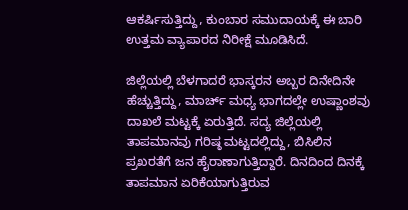ಆಕರ್ಷಿಸುತ್ತಿದ್ದು, ಕುಂಬಾರ ಸಮುದಾಯಕ್ಕೆ ಈ ಬಾರಿ ಉತ್ತಮ ವ್ಯಾಪಾರದ ನಿರೀಕ್ಷೆ ಮೂಡಿಸಿದೆ.

ಜಿಲ್ಲೆಯಲ್ಲಿ ಬೆಳಗಾದರೆ ಭಾಸ್ಕರನ ಅಬ್ಬರ ದಿನೇದಿನೇ ಹೆಚ್ಚುತ್ತಿದ್ದು, ಮಾರ್ಚ್ ಮಧ್ಯ ಭಾಗದಲ್ಲೇ ಉಷ್ಣಾಂಶವು ದಾಖಲೆ ಮಟ್ಟಕ್ಕೆ ಏರುತ್ತಿದೆ. ಸದ್ಯ ಜಿಲ್ಲೆಯಲ್ಲಿ ತಾಪಮಾನವು ಗರಿಷ್ಠ ಮಟ್ಟದಲ್ಲಿದ್ದು, ಬಿಸಿಲಿನ ಪ್ರಖರತೆಗೆ ಜನ ಹೈರಾಣಾಗುತ್ತಿದ್ದಾರೆ. ದಿನದಿಂದ ದಿನಕ್ಕೆ ತಾಪಮಾನ ಏರಿಕೆಯಾಗುತ್ತಿರುವ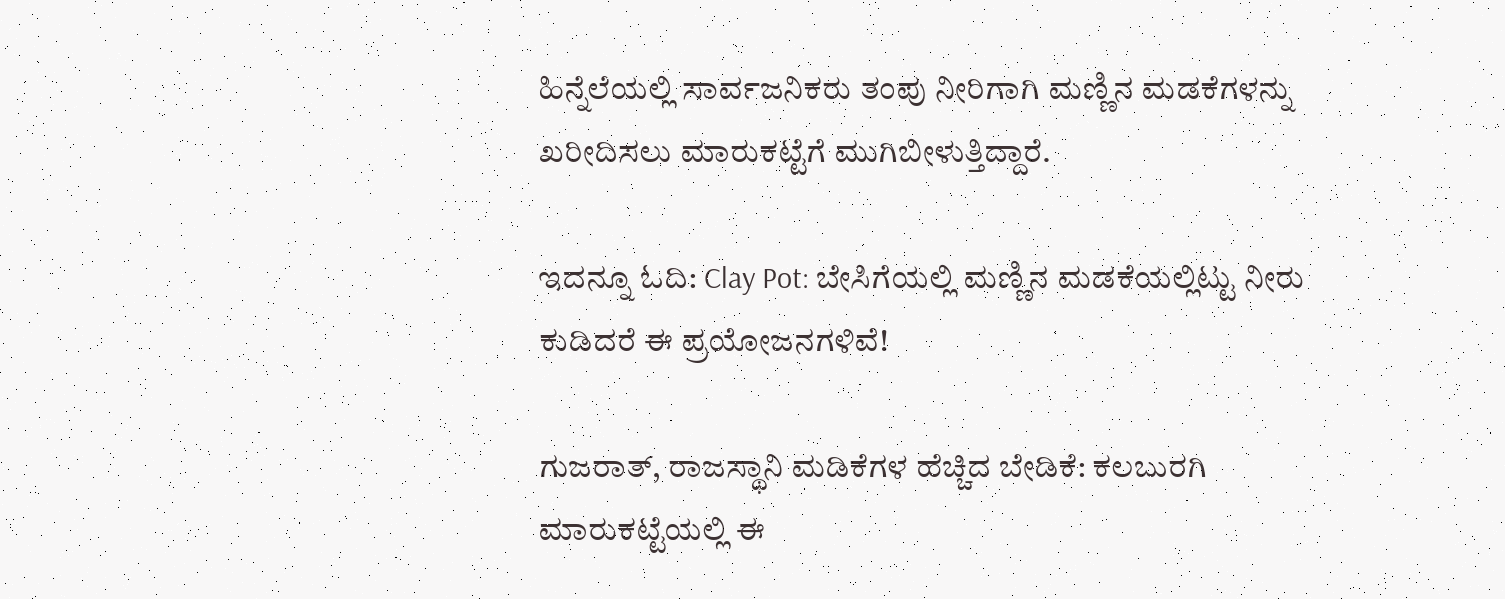ಹಿನ್ನೆಲೆಯಲ್ಲಿ ಸಾರ್ವಜನಿಕರು ತಂಪು ನೀರಿಗಾಗಿ ಮಣ್ಣಿನ ಮಡಕೆಗಳನ್ನು ಖರೀದಿಸಲು ಮಾರುಕಟ್ಟೆಗೆ ಮುಗಿಬೀಳುತ್ತಿದ್ದಾರೆ.

ಇದನ್ನೂ ಓದಿ: Clay Pot: ಬೇಸಿಗೆಯಲ್ಲಿ ಮಣ್ಣಿನ ಮಡಕೆಯಲ್ಲಿಟ್ಟು ನೀರು ಕುಡಿದರೆ ಈ ಪ್ರಯೋಜನಗಳಿವೆ!

ಗುಜರಾತ್, ರಾಜಸ್ಥಾನಿ ಮಡಿಕೆಗಳ ಹೆಚ್ಚಿದ ಬೇಡಿಕೆ: ಕಲಬುರಗಿ ಮಾರುಕಟ್ಟೆಯಲ್ಲಿ ಈ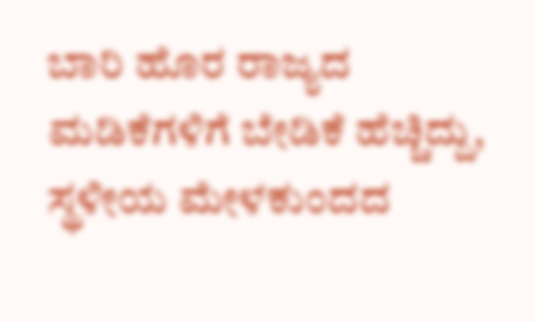ಬಾರಿ ಹೊರ ರಾಜ್ಯದ ಮಡಿಕೆಗಳಿಗೆ ಬೇಡಿಕೆ ಹೆಚ್ಚಿದ್ದು, ಸ್ಥಳೀಯ ಮೇಳಕುಂದದ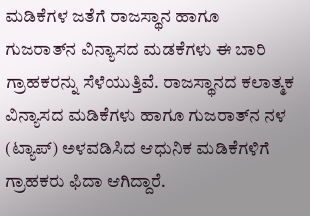ಮಡಿಕೆಗಳ ಜತೆಗೆ ರಾಜಸ್ಥಾನ ಹಾಗೂ ಗುಜರಾತ್‌ನ ವಿನ್ಯಾಸದ ಮಡಕೆಗಳು ಈ ಬಾರಿ ಗ್ರಾಹಕರನ್ನು ಸೆಳೆಯುತ್ತಿವೆ. ರಾಜಸ್ಥಾನದ ಕಲಾತ್ಮಕ ವಿನ್ಯಾಸದ ಮಡಿಕೆಗಳು ಹಾಗೂ ಗುಜರಾತ್‌ನ ನಳ (ಟ್ಯಾಪ್) ಅಳವಡಿಸಿದ ಆಧುನಿಕ ಮಡಿಕೆಗಳಿಗೆ ಗ್ರಾಹಕರು ಫಿದಾ ಆಗಿದ್ದಾರೆ.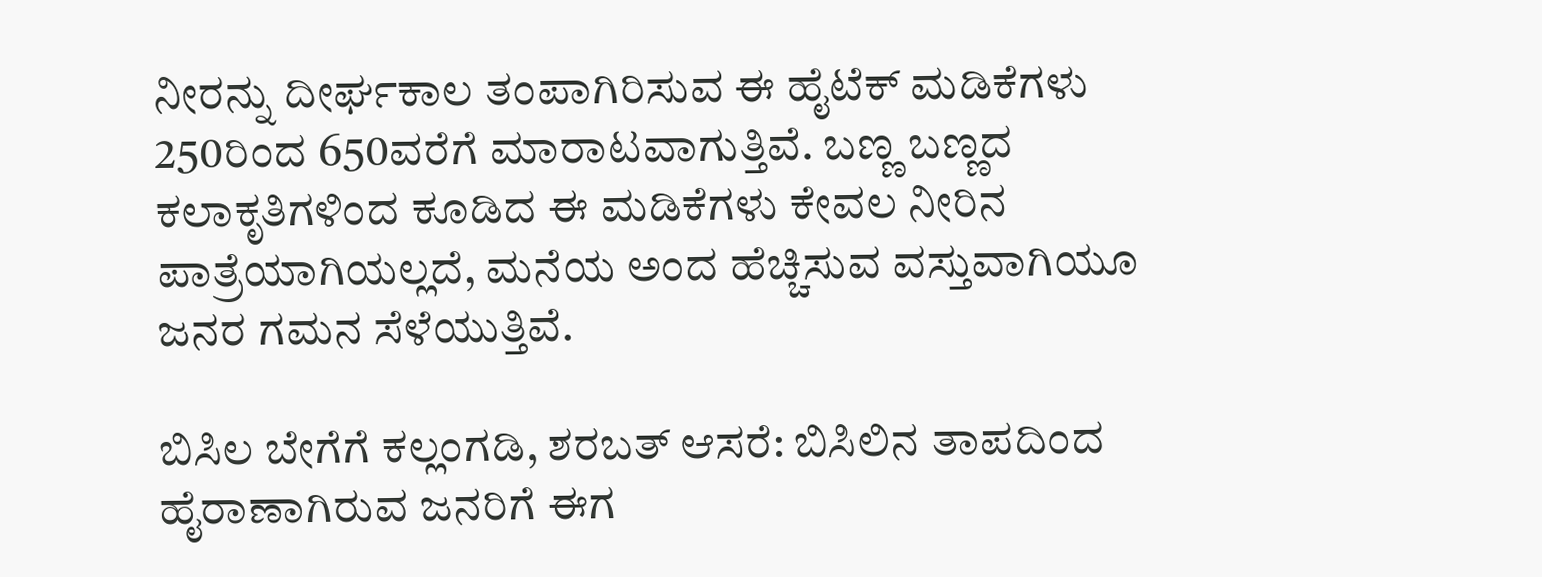ನೀರನ್ನು ದೀರ್ಘಕಾಲ ತಂಪಾಗಿರಿಸುವ ಈ ಹೈಟೆಕ್ ಮಡಿಕೆಗಳು 250ರಿಂದ 650ವರೆಗೆ ಮಾರಾಟವಾಗುತ್ತಿವೆ. ಬಣ್ಣ ಬಣ್ಣದ ಕಲಾಕೃತಿಗಳಿಂದ ಕೂಡಿದ ಈ ಮಡಿಕೆಗಳು ಕೇವಲ ನೀರಿನ ಪಾತ್ರೆಯಾಗಿಯಲ್ಲದೆ, ಮನೆಯ ಅಂದ ಹೆಚ್ಚಿಸುವ ವಸ್ತುವಾಗಿಯೂ ಜನರ ಗಮನ ಸೆಳೆಯುತ್ತಿವೆ.

ಬಿಸಿಲ ಬೇಗೆಗೆ ಕಲ್ಲಂಗಡಿ, ಶರಬತ್ ಆಸರೆ: ಬಿಸಿಲಿನ ತಾಪದಿಂದ ಹೈರಾಣಾಗಿರುವ ಜನರಿಗೆ ಈಗ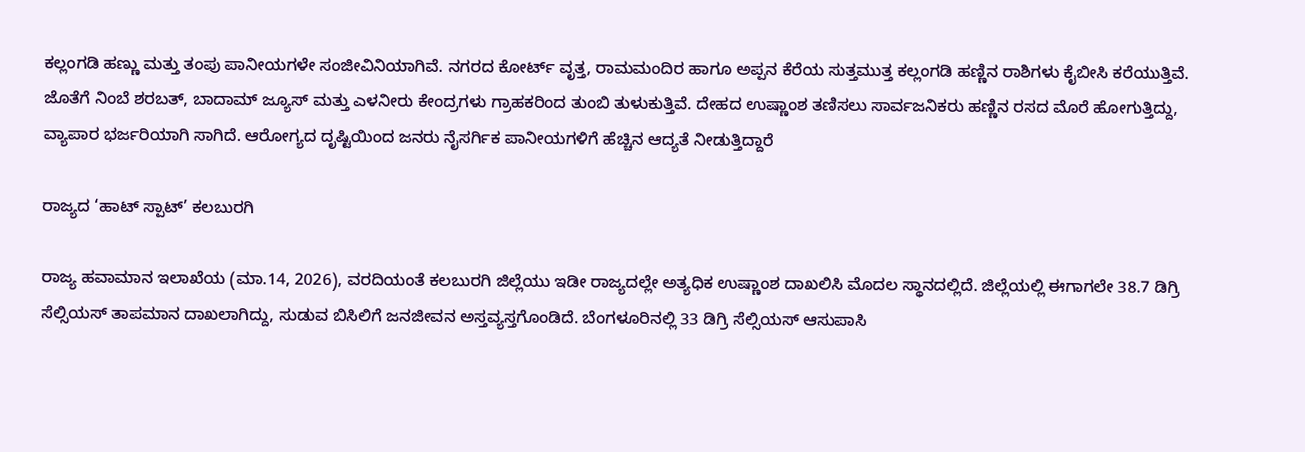ಕಲ್ಲಂಗಡಿ ಹಣ್ಣು ಮತ್ತು ತಂಪು ಪಾನೀಯಗಳೇ ಸಂಜೀವಿನಿಯಾಗಿವೆ. ನಗರದ ಕೋರ್ಟ್ ವೃತ್ತ, ರಾಮಮಂದಿರ ಹಾಗೂ ಅಪ್ಪನ ಕೆರೆಯ ಸುತ್ತಮುತ್ತ ಕಲ್ಲಂಗಡಿ ಹಣ್ಣಿನ ರಾಶಿಗಳು ಕೈಬೀಸಿ ಕರೆಯುತ್ತಿವೆ. ಜೊತೆಗೆ ನಿಂಬೆ ಶರಬತ್, ಬಾದಾಮ್ ಜ್ಯೂಸ್ ಮತ್ತು ಎಳನೀರು ಕೇಂದ್ರಗಳು ಗ್ರಾಹಕರಿಂದ ತುಂಬಿ ತುಳುಕುತ್ತಿವೆ. ದೇಹದ ಉಷ್ಣಾಂಶ ತಣಿಸಲು ಸಾರ್ವಜನಿಕರು ಹಣ್ಣಿನ ರಸದ ಮೊರೆ ಹೋಗುತ್ತಿದ್ದು, ವ್ಯಾಪಾರ ಭರ್ಜರಿಯಾಗಿ ಸಾಗಿದೆ. ಆರೋಗ್ಯದ ದೃಷ್ಟಿಯಿಂದ ಜನರು ನೈಸರ್ಗಿಕ ಪಾನೀಯಗಳಿಗೆ ಹೆಚ್ಚಿನ ಆದ್ಯತೆ ನೀಡುತ್ತಿದ್ದಾರೆ

ರಾಜ್ಯದ ‘ಹಾಟ್ ಸ್ಪಾಟ್’ ಕಲಬುರಗಿ

ರಾಜ್ಯ ಹವಾಮಾನ ಇಲಾಖೆಯ (ಮಾ.14, 2026), ವರದಿಯಂತೆ ಕಲಬುರಗಿ ಜಿಲ್ಲೆಯು ಇಡೀ ರಾಜ್ಯದಲ್ಲೇ ಅತ್ಯಧಿಕ ಉಷ್ಣಾಂಶ ದಾಖಲಿಸಿ ಮೊದಲ ಸ್ಥಾನದಲ್ಲಿದೆ. ಜಿಲ್ಲೆಯಲ್ಲಿ ಈಗಾಗಲೇ 38.7 ಡಿಗ್ರಿ ಸೆಲ್ಸಿಯಸ್ ತಾಪಮಾನ ದಾಖಲಾಗಿದ್ದು, ಸುಡುವ ಬಿಸಿಲಿಗೆ ಜನಜೀವನ ಅಸ್ತವ್ಯಸ್ತಗೊಂಡಿದೆ. ಬೆಂಗಳೂರಿನಲ್ಲಿ 33 ಡಿಗ್ರಿ ಸೆಲ್ಸಿಯಸ್ ಆಸುಪಾಸಿ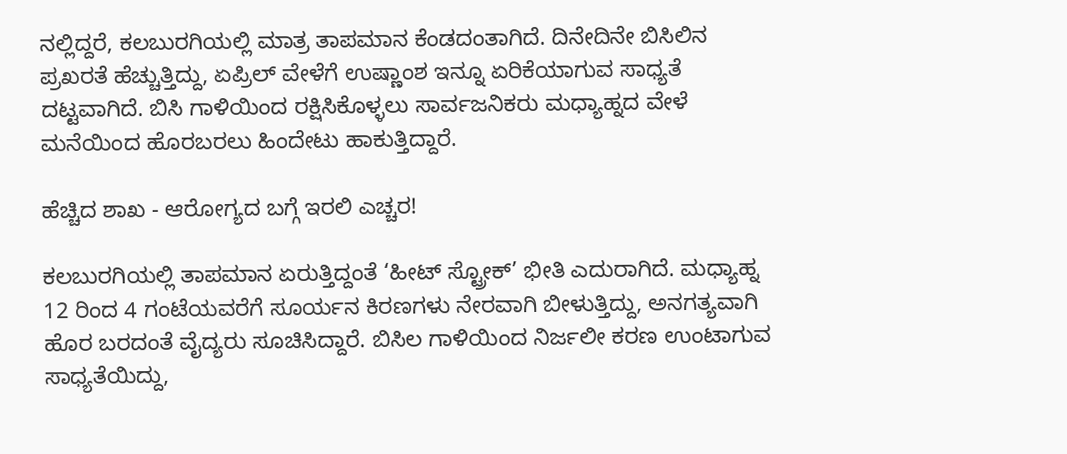ನಲ್ಲಿದ್ದರೆ, ಕಲಬುರಗಿಯಲ್ಲಿ ಮಾತ್ರ ತಾಪಮಾನ ಕೆಂಡದಂತಾಗಿದೆ. ದಿನೇದಿನೇ ಬಿಸಿಲಿನ ಪ್ರಖರತೆ ಹೆಚ್ಚುತ್ತಿದ್ದು, ಏಪ್ರಿಲ್ ವೇಳೆಗೆ ಉಷ್ಣಾಂಶ ಇನ್ನೂ ಏರಿಕೆಯಾಗುವ ಸಾಧ್ಯತೆ ದಟ್ಟವಾಗಿದೆ. ಬಿಸಿ ಗಾಳಿಯಿಂದ ರಕ್ಷಿಸಿಕೊಳ್ಳಲು ಸಾರ್ವಜನಿಕರು ಮಧ್ಯಾಹ್ನದ ವೇಳೆ ಮನೆಯಿಂದ ಹೊರಬರಲು ಹಿಂದೇಟು ಹಾಕುತ್ತಿದ್ದಾರೆ.

ಹೆಚ್ಚಿದ ಶಾಖ - ಆರೋಗ್ಯದ ಬಗ್ಗೆ ಇರಲಿ ಎಚ್ಚರ!

ಕಲಬುರಗಿಯಲ್ಲಿ ತಾಪಮಾನ ಏರುತ್ತಿದ್ದಂತೆ ‘ಹೀಟ್ ಸ್ಟ್ರೋಕ್’ ಭೀತಿ ಎದುರಾಗಿದೆ. ಮಧ್ಯಾಹ್ನ 12 ರಿಂದ 4 ಗಂಟೆಯವರೆಗೆ ಸೂರ್ಯನ ಕಿರಣಗಳು ನೇರವಾಗಿ ಬೀಳುತ್ತಿದ್ದು, ಅನಗತ್ಯವಾಗಿ ಹೊರ ಬರದಂತೆ ವೈದ್ಯರು ಸೂಚಿಸಿದ್ದಾರೆ. ಬಿಸಿಲ ಗಾಳಿಯಿಂದ ನಿರ್ಜಲೀ ಕರಣ ಉಂಟಾಗುವ ಸಾಧ್ಯತೆಯಿದ್ದು,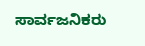ಸಾರ್ವಜನಿಕರು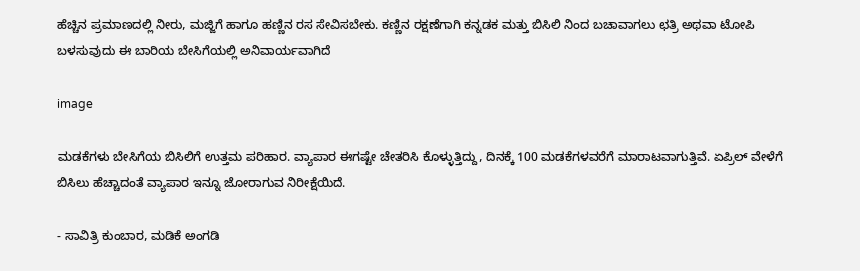ಹೆಚ್ಚಿನ ಪ್ರಮಾಣದಲ್ಲಿ ನೀರು, ಮಜ್ಜಿಗೆ ಹಾಗೂ ಹಣ್ಣಿನ ರಸ ಸೇವಿಸಬೇಕು. ಕಣ್ಣಿನ ರಕ್ಷಣೆಗಾಗಿ ಕನ್ನಡಕ ಮತ್ತು ಬಿಸಿಲಿ ನಿಂದ ಬಚಾವಾಗಲು ಛತ್ರಿ ಅಥವಾ ಟೋಪಿ ಬಳಸುವುದು ಈ ಬಾರಿಯ ಬೇಸಿಗೆಯಲ್ಲಿ ಅನಿವಾರ್ಯವಾಗಿದೆ

image

ಮಡಕೆಗಳು ಬೇಸಿಗೆಯ ಬಿಸಿಲಿಗೆ ಉತ್ತಮ ಪರಿಹಾರ. ವ್ಯಾಪಾರ ಈಗಷ್ಟೇ ಚೇತರಿಸಿ ಕೊಳ್ಳುತ್ತಿದ್ದು, ದಿನಕ್ಕೆ 100 ಮಡಕೆಗಳವರೆಗೆ ಮಾರಾಟವಾಗುತ್ತಿವೆ. ಏಪ್ರಿಲ್ ವೇಳೆಗೆ ಬಿಸಿಲು ಹೆಚ್ಚಾದಂತೆ ವ್ಯಾಪಾರ ಇನ್ನೂ ಜೋರಾಗುವ ನಿರೀಕ್ಷೆಯಿದೆ.

- ಸಾವಿತ್ರಿ ಕುಂಬಾರ, ಮಡಿಕೆ ಅಂಗಡಿ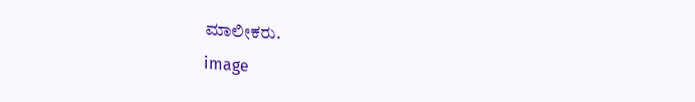ಮಾಲೀಕರು.
image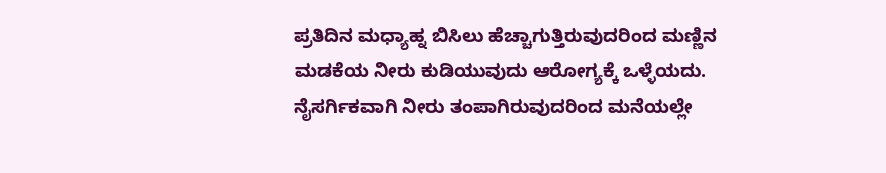ಪ್ರತಿದಿನ ಮಧ್ಯಾಹ್ನ ಬಿಸಿಲು ಹೆಚ್ಚಾಗುತ್ತಿರುವುದರಿಂದ ಮಣ್ಣಿನ ಮಡಕೆಯ ನೀರು ಕುಡಿಯುವುದು ಆರೋಗ್ಯಕ್ಕೆ ಒಳ್ಳೆಯದು. ನೈಸರ್ಗಿಕವಾಗಿ ನೀರು ತಂಪಾಗಿರುವುದರಿಂದ ಮನೆಯಲ್ಲೇ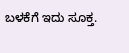ಬಳಕೆಗೆ ಇದು ಸೂಕ್ತ.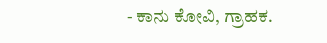- ಕಾನು ಕೋವಿ, ಗ್ರಾಹಕ.